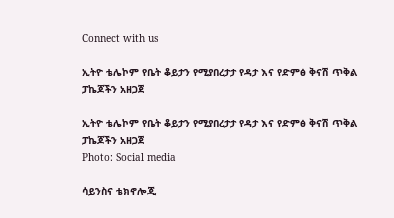Connect with us

ኢትዮ ቴሌኮም የቤት ቆይታን የሚያበረታታ የዳታ እና የድምፅ ቅናሽ ጥቅል ፓኬጆችን አዘጋጀ

ኢትዮ ቴሌኮም የቤት ቆይታን የሚያበረታታ የዳታ እና የድምፅ ቅናሽ ጥቅል ፓኬጆችን አዘጋጀ
Photo: Social media

ሳይንስና ቴክኖሎጂ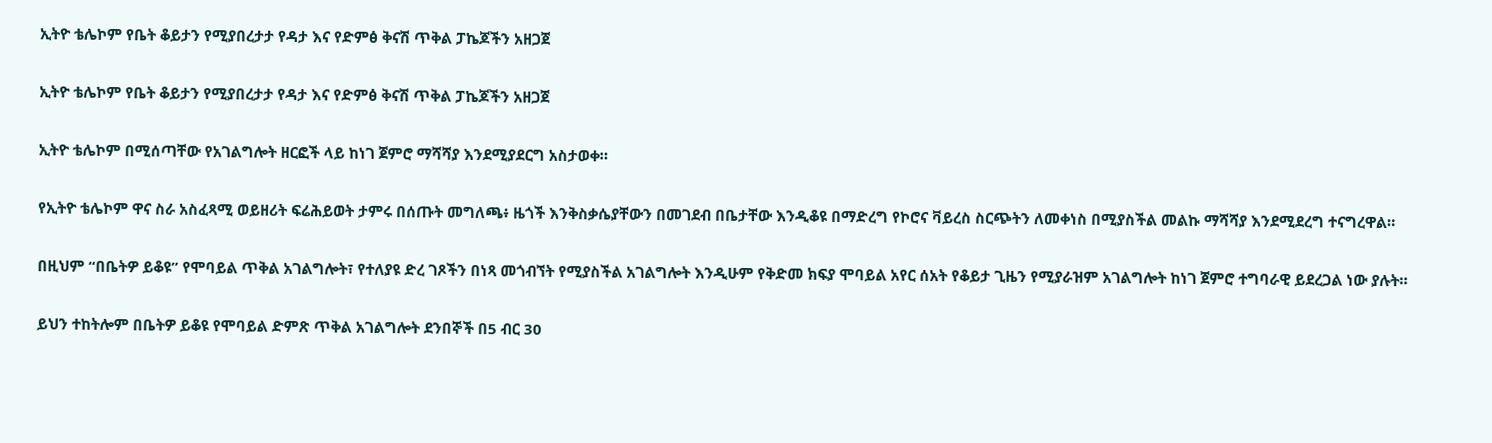ኢትዮ ቴሌኮም የቤት ቆይታን የሚያበረታታ የዳታ እና የድምፅ ቅናሽ ጥቅል ፓኬጆችን አዘጋጀ

ኢትዮ ቴሌኮም የቤት ቆይታን የሚያበረታታ የዳታ እና የድምፅ ቅናሽ ጥቅል ፓኬጆችን አዘጋጀ

ኢትዮ ቴሌኮም በሚሰጣቸው የአገልግሎት ዘርፎች ላይ ከነገ ጀምሮ ማሻሻያ እንደሚያደርግ አስታወቀ።

የኢትዮ ቴሌኮም ዋና ስራ አስፈጻሚ ወይዘሪት ፍሬሕይወት ታምሩ በሰጡት መግለጫ፥ ዜጎች እንቅስቃሴያቸውን በመገደብ በቤታቸው እንዲቆዩ በማድረግ የኮሮና ቫይረስ ስርጭትን ለመቀነስ በሚያስችል መልኩ ማሻሻያ እንደሚደረግ ተናግረዋል።

በዚህም “በቤትዎ ይቆዩ” የሞባይል ጥቅል አገልግሎት፣ የተለያዩ ድረ ገጾችን በነጻ መጎብኘት የሚያስችል አገልግሎት እንዲሁም የቅድመ ክፍያ ሞባይል አየር ሰአት የቆይታ ጊዜን የሚያራዝም አገልግሎት ከነገ ጀምሮ ተግባራዊ ይደረጋል ነው ያሉት።

ይህን ተከትሎም በቤትዎ ይቆዩ የሞባይል ድምጽ ጥቅል አገልግሎት ደንበኞች በ5 ብር 30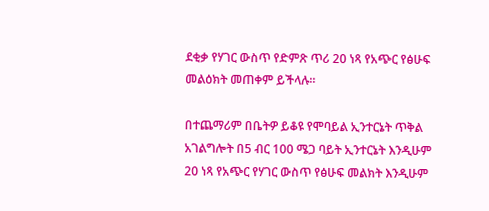ደቂቃ የሃገር ውስጥ የድምጽ ጥሪ 20 ነጻ የአጭር የፅሁፍ መልዕክት መጠቀም ይችላሉ።

በተጨማሪም በቤትዎ ይቆዩ የሞባይል ኢንተርኔት ጥቅል አገልግሎት በ5 ብር 100 ሜጋ ባይት ኢንተርኔት እንዲሁም 20 ነጻ የአጭር የሃገር ውስጥ የፅሁፍ መልክት እንዲሁም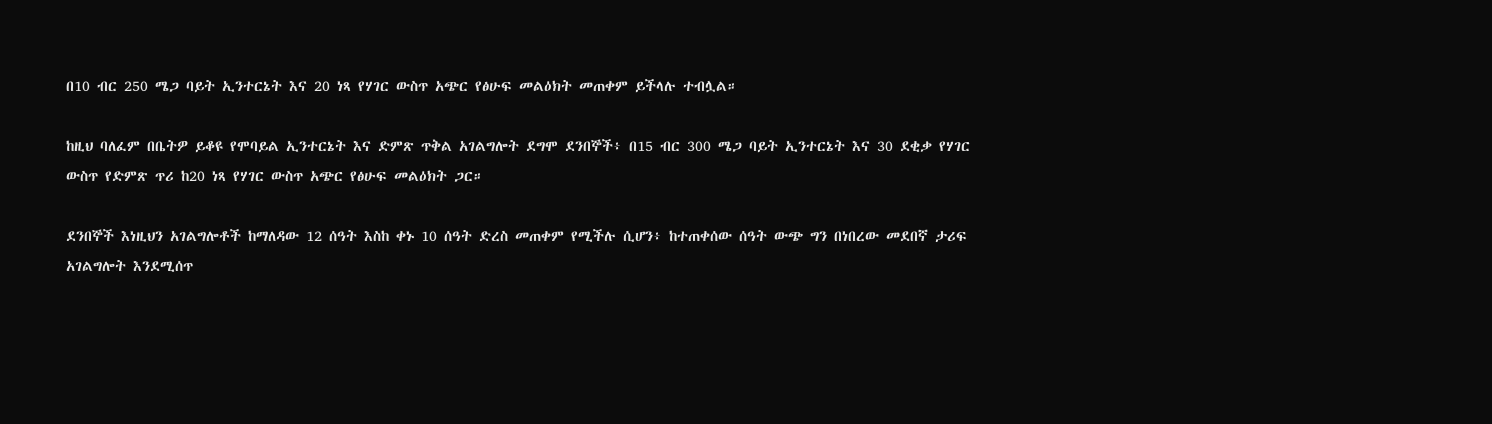በ10 ብር 250 ሜጋ ባይት ኢንተርኔት እና 20 ነጻ የሃገር ውስጥ አጭር የፅሁፍ መልዕክት መጠቀም ይችላሉ ተብሏል።

ከዚህ ባለፈም በቤትዎ ይቆዩ የሞባይል ኢንተርኔት እና ድምጽ ጥቅል አገልግሎት ደግሞ ደንበኞች፥ በ15 ብር 300 ሜጋ ባይት ኢንተርኔት እና 30 ደቂቃ የሃገር ውስጥ የድምጽ ጥሪ ከ20 ነጻ የሃገር ውስጥ አጭር የፅሁፍ መልዕክት ጋር።

ደንበኞች እነዚህን አገልግሎቶች ከማለዳው 12 ሰዓት እስከ ቀኑ 10 ሰዓት ድረስ መጠቀም የሚችሉ ሲሆን፥ ከተጠቀሰው ሰዓት ውጭ ግን በነበረው መደበኛ ታሪፍ አገልግሎት እንደሚሰጥ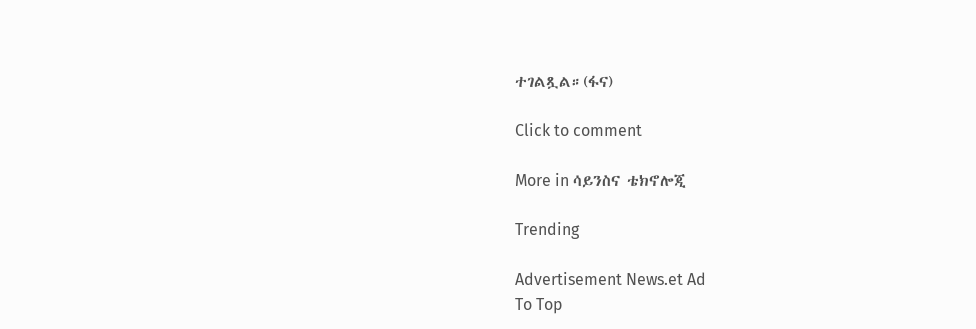ተገልጿል።(ፋና)

Click to comment

More in ሳይንስና ቴክኖሎጂ

Trending

Advertisement News.et Ad
To Top